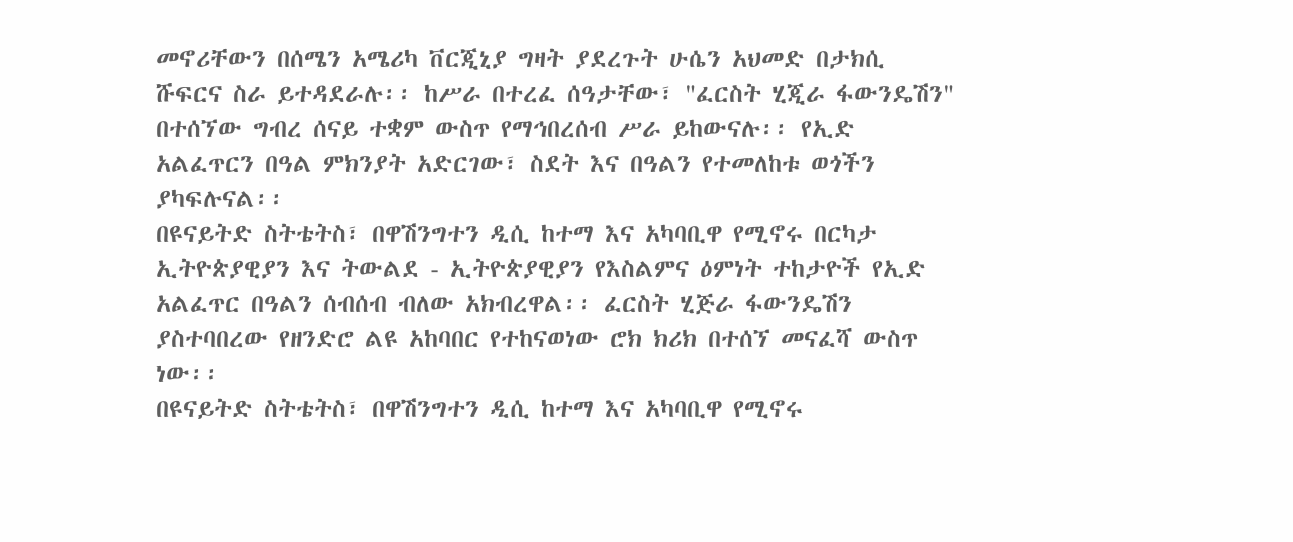መኖሪቸውን በሰሜን አሜሪካ ቨርጂኒያ ግዛት ያደረጉት ሁሴን አህመድ በታክሲ ሹፍርና ስራ ይተዳደራሉ፡፡ ከሥራ በተረፈ ሰዓታቸው፣ "ፈርስት ሂጂራ ፋውንዴሽን" በተሰኘው ግብረ ሰናይ ተቋም ውስጥ የማኅበረሰብ ሥራ ይከውናሉ፡፡ የኢድ አልፈጥርን በዓል ምክንያት አድርገው፣ ስደት እና በዓልን የተመለከቱ ወጎችን ያካፍሉናል፡፡
በዩናይትድ ስትቴትስ፣ በዋሽንግተን ዲሲ ከተማ እና አካባቢዋ የሚኖሩ በርካታ ኢትዮጵያዊያን እና ትውልደ - ኢትዮጵያዊያን የእስልምና ዕምነት ተከታዮች የኢድ አልፈጥር በዓልን ሰብሰብ ብለው አክብረዋል፡፡ ፈርስት ሂጅራ ፋውንዴሽን ያስተባበረው የዘንድሮ ልዩ አከባበር የተከናወነው ሮክ ክሪክ በተሰኘ መናፈሻ ውስጥ ነው፡፡
በዩናይትድ ስትቴትስ፣ በዋሽንግተን ዲሲ ከተማ እና አካባቢዋ የሚኖሩ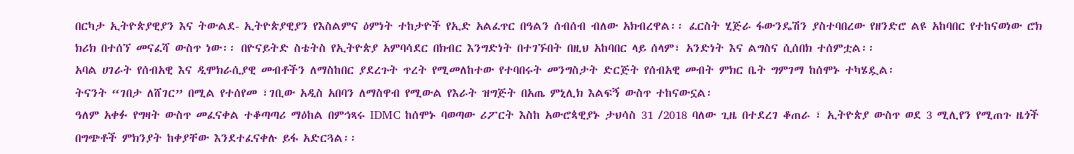በርካታ ኢትዮጵያዊያን እና ትውልደ- ኢትዮጵያዊያን የእስልምና ዕምነት ተከታዮች የኢድ አልፈጥር በዓልን ሰብሰብ ብለው አክብረዋል፡፡ ፈርስት ሂጅራ ፋውንዴሽን ያስተባበረው የዘንድሮ ልዩ አከባበር የተከናወነው ሮክ ክሪክ በተሰኘ መናፈሻ ውስጥ ነው፡፡ በዮናይትድ ስቴትስ የኢትዮጵያ አምባሳደር በክብር እንግድነት በተገኙበት በዚህ አከባበር ላይ ሰላም፣ አንድነት እና ልግስና ሲሰበክ ተሰምቷል፡፡
አባል ሀገራት የሰብአዊ እና ዲሞክራሲያዊ መብቶችን ለማስከበር ያደረጉት ጥረት የሚመለከተው የተባበሩት መንግስታት ድርጅት የሰብአዊ መብት ምክር ቤት ግምገማ ከሰሞኑ ተካሄዷል፡
ትናንት “ገበታ ለሸገር” በሚል የተሰየመ ፣ገቢው አዲስ አበባን ለማስዋብ የሚውል የእራት ዝግጅት በአጤ ምኒሊክ እልፍኝ ውስጥ ተከናውኗል፡
ዓለም አቀፉ የግዛት ውስጥ መፈናቀል ተቆጣጣሪ ማዕከል በምኅጻሩ IDMC ከሰሞኑ ባወጣው ሪፖርት እስከ አውሮጳዊያኑ ታህሳስ 31 /2018 ባለው ጊዜ በተደረገ ቆጠራ ፣ ኢትዮጵያ ውስጥ ወደ 3 ሚሊየን የሚጠጉ ዜጎች በግጭቶች ምክንያት ከቀያቸው እንደተፈናቀሉ ይፋ አድርጓል፡፡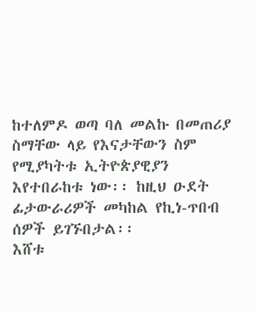ከተለምዶ ወጣ ባለ መልኩ በመጠሪያ ስማቸው ላይ የእናታቸውን ስም የሚያካትቱ ኢትዮጵያዊያን እየተበራከቱ ነው፡፡ ከዚህ ዑደት ፊታውራሪዎች መካከል የኪነ-ጥበብ ሰዎች ይገኙበታል፡፡
እሸቱ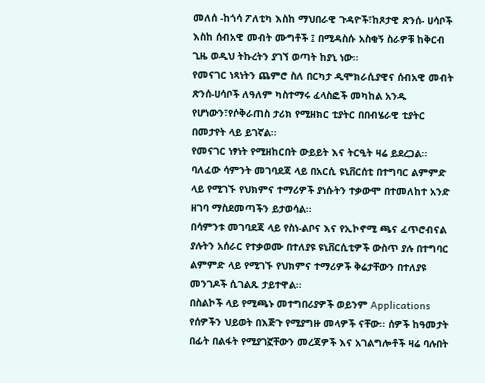መለሰ -ከጎሳ ፖለቲካ እስከ ማህበራዊ ጉዳዮች፣ከጾታዊ ጽንሰ- ሀሳቦች እስከ ሰብአዊ መብት ሙግቶች ፤ በሚዳስሱ አስቂኝ ስራዎቹ ከቅርብ ጊዜ ወዲህ ትኩረትን ያገኘ ወጣት ከያኒ ነው፡፡
የመናገር ነጻነትን ጨምሮ ስለ በርካታ ዲሞክራሲያዊና ሰብአዊ መብት ጽንሰ-ሀሳቦች ለዓለም ካስተማሩ ፈላስፎች መካከል አንዱ የሆነውን፣የሶቅራጠስ ታሪክ የሚዘክር ቲያትር በበብሄራዊ ቲያትር በመታየት ላይ ይገኛል፡፡
የመናገር ነፃነት የሚዘከርበት ውይይት እና ትርዒት ዛሬ ይደረጋል፡፡
ባለፈው ሳምንት መገባደጃ ላይ በአርሲ ዩኒቨርሰቲ በተግባር ልምምድ ላይ የሚገኙ የህክምና ተማሪዎች ያነሱትን ተቃውሞ በተመለከተ አንድ ዘገባ ማስደመጣችን ይታወሳል፡፡
በሳምንቱ መገባደጃ ላይ የስነ-ልቦና እና የኢኮኖሚ ጫና ፈጥሮብናል ያሉትን አሰራር የተቃወሙ በተለያዩ ዩኒቨርሲቲዎች ውስጥ ያሉ በተግባር ልምምድ ላይ የሚገኙ የህክምና ተማሪዎች ቅሬታቸውን በተለያዩ መንገዶች ሲገልጹ ታይተዋል፡፡
በስልኮች ላይ የሚጫኑ መተግበሪያዎች ወይንም Applications የሰዎችን ህይወት በእጅጉ የሚያግዙ መላዎች ናቸው፡፡ ሰዎች ከዓመታት በፊት በልፋት የሚያገኟቸውን መረጃዎች እና አገልግሎቶች ዛሬ ባሉበት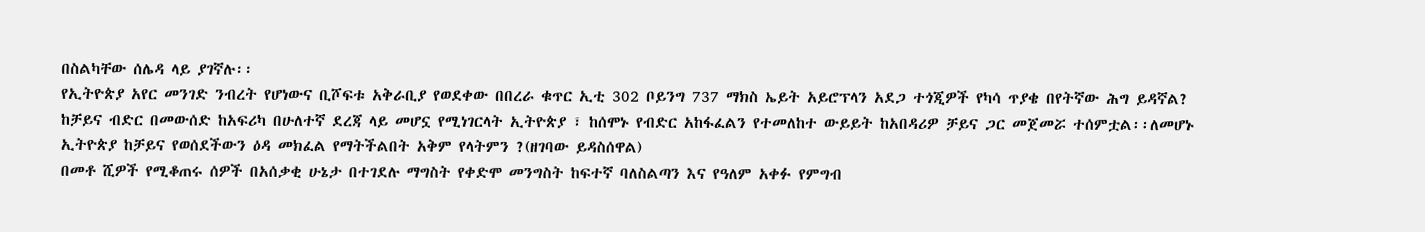በስልካቸው ሰሌዳ ላይ ያገኛሉ፡፡
የኢትዮጵያ አየር መንገድ ንብረት የሆነውና ቢሾፍቱ አቅራቢያ የወደቀው በበረራ ቁጥር ኢቲ 302 ቦይንግ 737 ማክስ ኤይት አይሮፕላን አደጋ ተጎጂዎች የካሳ ጥያቄ በየትኛው ሕግ ይዳኛል?
ከቻይና ብድር በመውሰድ ከአፍሪካ በሁለተኛ ደረጃ ላይ መሆኗ የሚነገርላት ኢትዮጵያ ፣ ከሰሞኑ የብድር አከፋፈልን የተመለከተ ውይይት ከአበዳሪዎ ቻይና ጋር መጀመሯ ተሰምቷል፡፡ለመሆኑ ኢትዮጵያ ከቻይና የወሰደችውን ዕዳ መክፈል የማትችልበት አቅም የላትምን ?(ዘገባው ይዳስሰዋል)
በመቶ ሺዎች የሚቆጠሩ ሰዎች በአሰቃቂ ሁኔታ በተገደሉ ማግስት የቀድሞ መንግስት ከፍተኛ ባለስልጣን እና የዓለም አቀፉ የምግብ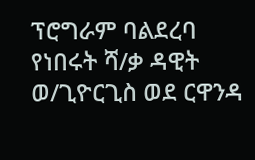ፕሮግራም ባልደረባ የነበሩት ሻ/ቃ ዳዊት ወ/ጊዮርጊስ ወደ ርዋንዳ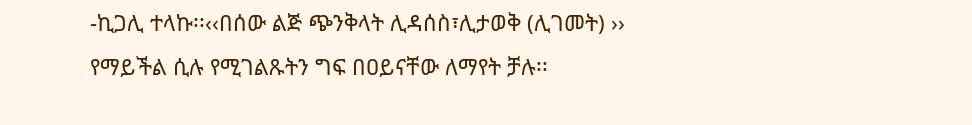-ኪጋሊ ተላኩ፡፡‹‹በሰው ልጅ ጭንቅላት ሊዳሰስ፣ሊታወቅ (ሊገመት) ›› የማይችል ሲሉ የሚገልጹትን ግፍ በዐይናቸው ለማየት ቻሉ፡፡